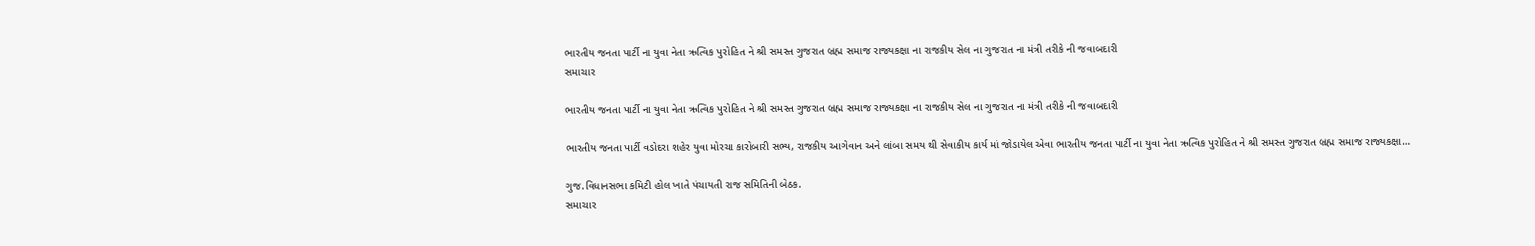ભારતીય જનતા પાર્ટી ના યુવા નેતા ઋત્વિક પુરોહિત ને શ્રી સમસ્ત ગુજરાત બ્રહ્મ સમાજ રાજ્યકક્ષા ના રાજકીય સેલ ના ગુજરાત ના મંત્રી તરીકે ની જવાબદારી
સમાચાર

ભારતીય જનતા પાર્ટી ના યુવા નેતા ઋત્વિક પુરોહિત ને શ્રી સમસ્ત ગુજરાત બ્રહ્મ સમાજ રાજ્યકક્ષા ના રાજકીય સેલ ના ગુજરાત ના મંત્રી તરીકે ની જવાબદારી

ભારતીય જનતા પાર્ટી વડોદરા શહેર યુવા મોરચા કારોબારી સભ્ય, રાજકીય આગેવાન અને લાંબા સમય થી સેવાકીય કાર્ય માં જોડાયેલ એવા ભારતીય જનતા પાર્ટી ના યુવા નેતા ઋત્વિક પુરોહિત ને શ્રી સમસ્ત ગુજરાત બ્રહ્મ સમાજ રાજ્યકક્ષા…

ગુજ.વિધાનસભા કમિટી હોલ ખાતે પંચાયતી રાજ સમિતિની બેઠક.
સમાચાર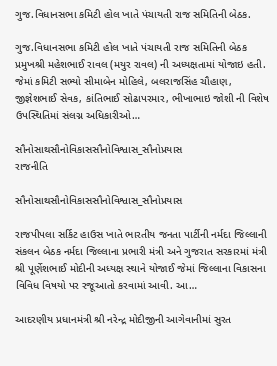ગુજ.વિધાનસભા કમિટી હોલ ખાતે પંચાયતી રાજ સમિતિની બેઠક.

ગુજ.વિધાનસભા કમિટી હોલ ખાતે પંચાયતી રાજ સમિતિની બેઠક પ્રમુખશ્રી મહેશભાઈ રાવલ (મયુર રાવલ) ની અધ્યક્ષતામાં યોજાઇ હતી. જેમાં કમિટી સભ્યો સીમાબેન મોહિલે, બલરાજસિંહ ચૌહાણ, જીજ્ઞેશભાઈ સેવક, કાંતિભાઈ સોઢાપરમાર, ભીખાભાઇ જોશી ની વિશેષ ઉપસ્થિતિમાં સંલગ્ન અધિકારીઓ…

સૌનોસાથસૌનોવિકાસસૌનોવિશ્વાસ_સૌનોપ્રયાસ
રાજનીતિ

સૌનોસાથસૌનોવિકાસસૌનોવિશ્વાસ_સૌનોપ્રયાસ

રાજપીપલા સર્કિટ હાઉસ ખાતે ભારતીય જનતા પાર્ટીની નર્મદા જિલ્લાની સંકલન બેઠક નર્મદા જિલ્લાના પ્રભારી મંત્રી અને ગુજરાત સરકારમાં મંત્રી શ્રી પૂર્ણેશભાઈ મોદીની અધ્યક્ષ સ્થાને યોજાઈ જેમાં જિલ્લાના વિકાસના વિવિધ વિષયો પર રજૂઆતો કરવામાં આવી. આ…

આદરણીય પ્રધાનમંત્રી શ્રી નરેન્દ્ર મોદીજીની આગેવાનીમાં સુરત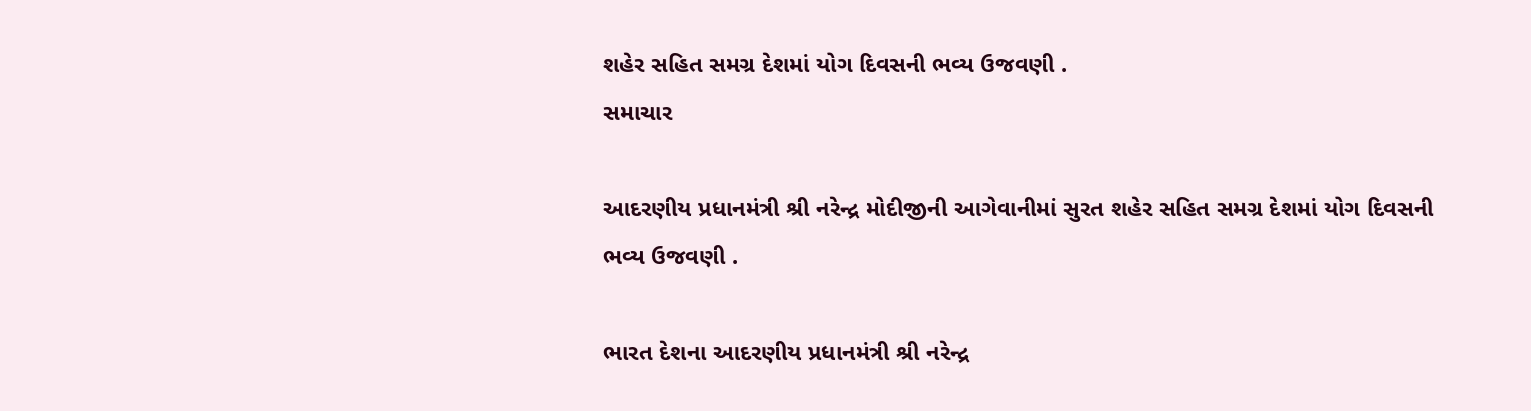શહેર સહિત સમગ્ર દેશમાં યોગ દિવસની ભવ્ય ઉજવણી .
સમાચાર

આદરણીય પ્રધાનમંત્રી શ્રી નરેન્દ્ર મોદીજીની આગેવાનીમાં સુરત શહેર સહિત સમગ્ર દેશમાં યોગ દિવસની ભવ્ય ઉજવણી .

ભારત દેશના આદરણીય પ્રધાનમંત્રી શ્રી નરેન્દ્ર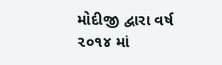મોદીજી દ્વારા વર્ષ ૨૦૧૪ માં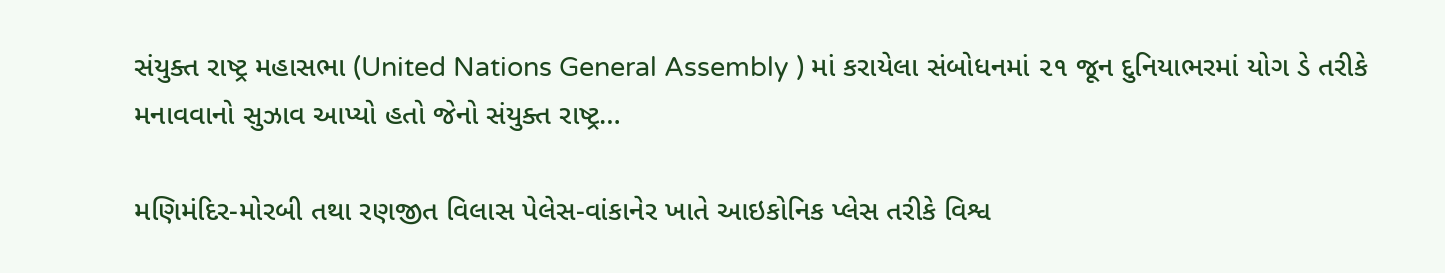સંયુક્ત રાષ્ટ્ર મહાસભા (United Nations General Assembly ) માં કરાયેલા સંબોધનમાં ૨૧ જૂન દુનિયાભરમાં યોગ ડે તરીકે મનાવવાનો સુઝાવ આપ્યો હતો જેનો સંયુક્ત રાષ્ટ્ર…

મણિમંદિર-મોરબી તથા રણજીત વિલાસ પેલેસ-વાંકાનેર ખાતે આઇકોનિક પ્લેસ તરીકે વિશ્વ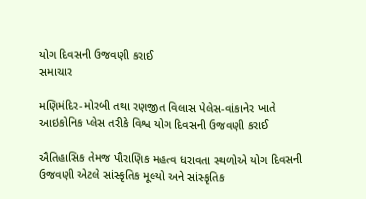યોગ દિવસની ઉજવણી કરાઈ
સમાચાર

મણિમંદિર-મોરબી તથા રણજીત વિલાસ પેલેસ-વાંકાનેર ખાતે આઇકોનિક પ્લેસ તરીકે વિશ્વ યોગ દિવસની ઉજવણી કરાઈ

ઐતિહાસિક તેમજ પૌરાણિક મહત્વ ધરાવતા સ્થળોએ યોગ દિવસની ઉજવણી એટલે સાંસ્કૃતિક મૂલ્યો અને સાંસ્કૃતિક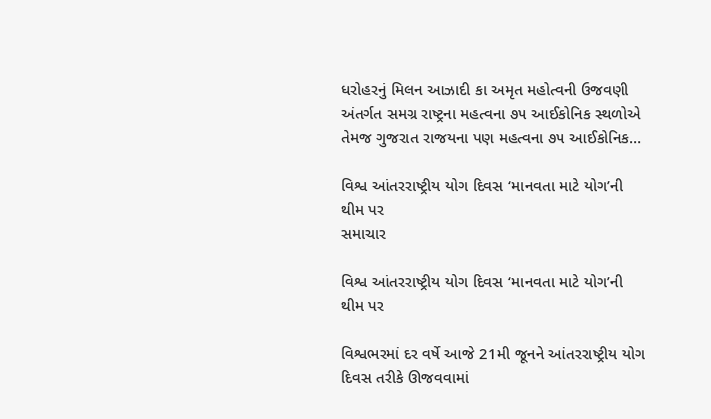ધરોહરનું મિલન આઝાદી કા અમૃત મહોત્વની ઉજવણી અંતર્ગત સમગ્ર રાષ્ટ્રના મહત્વના ૭૫ આઈકોનિક સ્થળોએ તેમજ ગુજરાત રાજયના પણ મહત્વના ૭૫ આઈકોનિક…

વિશ્વ આંતરરાષ્ટ્રીય યોગ દિવસ ‘માનવતા માટે યોગ’ની થીમ પર
સમાચાર

વિશ્વ આંતરરાષ્ટ્રીય યોગ દિવસ ‘માનવતા માટે યોગ’ની થીમ પર

વિશ્વભરમાં દર વર્ષે આજે 21મી જૂનને આંતરરાષ્ટ્રીય યોગ દિવસ તરીકે ઊજવવામાં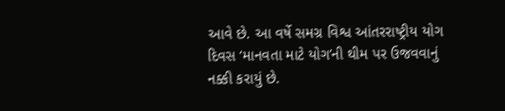આવે છે. આ વર્ષે સમગ્ર વિશ્વ આંતરરાષ્ટ્રીય યોગ દિવસ ‘માનવતા માટે યોગ’ની થીમ પર ઉજવવાનું નક્કી કરાયું છે.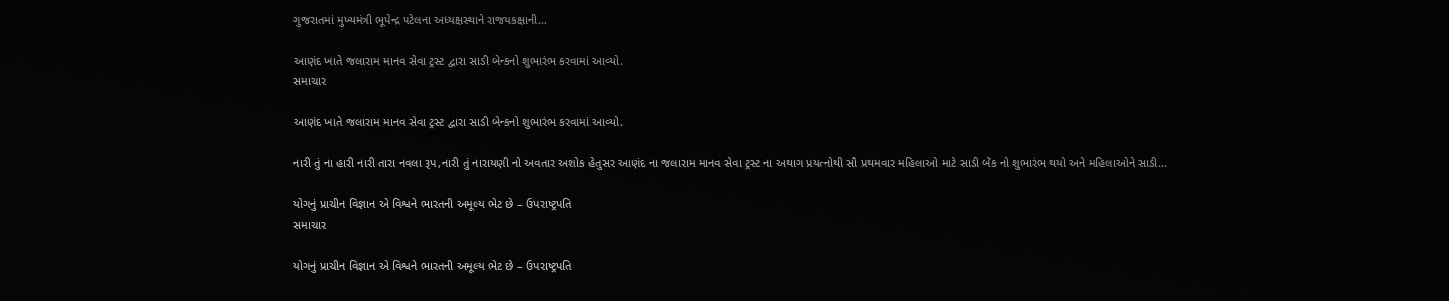ગુજરાતમાં મુખ્યમંત્રી ભૂપેન્દ્ર પટેલના અધ્યક્ષસ્થાને રાજયકક્ષાની…

આણંદ ખાતે જલારામ માનવ સેવા ટ્રસ્ટ દ્વારા સાડી બેન્કનો શુભારંભ કરવામાં આવ્યો.
સમાચાર

આણંદ ખાતે જલારામ માનવ સેવા ટ્રસ્ટ દ્વારા સાડી બેન્કનો શુભારંભ કરવામાં આવ્યો.

નારી તું ના હારી નારી તારા નવલા રૂપ,નારી તું નારાયણી નો અવતાર અશોક હેતુસર આણંદ ના જલારામ માનવ સેવા ટ્રસ્ટ ના અથાગ પ્રયત્નોથી સૌ પ્રથમવાર મહિલાઓ માટે સાડી બેંક નો શુભારંભ થયો અને મહિલાઓને સાડી…

યોગનું પ્રાચીન વિજ્ઞાન એ વિશ્વને ભારતની અમૂલ્ય ભેટ છે – ઉપરાષ્ટ્રપતિ
સમાચાર

યોગનું પ્રાચીન વિજ્ઞાન એ વિશ્વને ભારતની અમૂલ્ય ભેટ છે – ઉપરાષ્ટ્રપતિ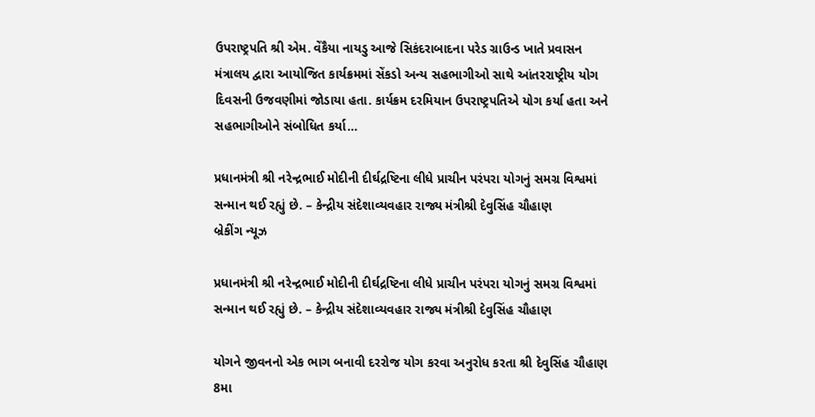ઉપરાષ્ટ્રપતિ શ્રી એમ. વેંકૈયા નાયડુ આજે સિકંદરાબાદના પરેડ ગ્રાઉન્ડ ખાતે પ્રવાસન મંત્રાલય દ્વારા આયોજિત કાર્યક્રમમાં સેંકડો અન્ય સહભાગીઓ સાથે આંતરરાષ્ટ્રીય યોગ દિવસની ઉજવણીમાં જોડાયા હતા. કાર્યક્રમ દરમિયાન ઉપરાષ્ટ્રપતિએ યોગ કર્યા હતા અને સહભાગીઓને સંબોધિત કર્યા…

પ્રધાનમંત્રી શ્રી નરેન્દ્રભાઈ મોદીની દીર્ઘદ્રષ્ટિના લીધે પ્રાચીન પરંપરા યોગનું સમગ્ર વિશ્વમાં સન્માન થઈ રહ્યું છે. – કેન્દ્રીય સંદેશાવ્યવહાર રાજ્ય મંત્રીશ્રી દેવુસિંહ ચૌહાણ
બ્રેકીંગ ન્યૂઝ

પ્રધાનમંત્રી શ્રી નરેન્દ્રભાઈ મોદીની દીર્ઘદ્રષ્ટિના લીધે પ્રાચીન પરંપરા યોગનું સમગ્ર વિશ્વમાં સન્માન થઈ રહ્યું છે. – કેન્દ્રીય સંદેશાવ્યવહાર રાજ્ય મંત્રીશ્રી દેવુસિંહ ચૌહાણ

યોગને જીવનનો એક ભાગ બનાવી દરરોજ યોગ કરવા અનુરોધ કરતા શ્રી દેવુસિંહ ચૌહાણ 8મા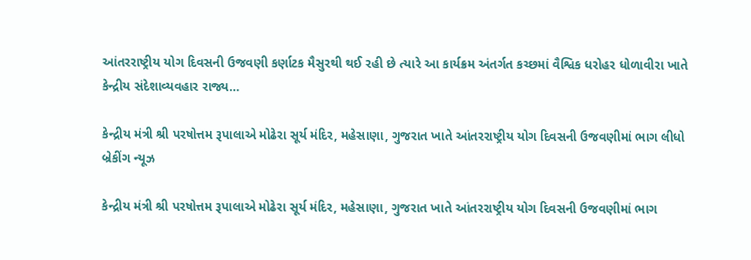આંતરરાષ્ટ્રીય યોગ દિવસની ઉજવણી કર્ણાટક મૈસુરથી થઈ રહી છે ત્યારે આ કાર્યક્રમ અંતર્ગત કચ્છમાં વૈશ્વિક ધરોહર ધોળાવીરા ખાતે કેન્દ્રીય સંદેશાવ્યવહાર રાજ્ય…

કેન્દ્રીય મંત્રી શ્રી પરષોત્તમ રૂપાલાએ મોઢેરા સૂર્ય મંદિર, મહેસાણા, ગુજરાત ખાતે આંતરરાષ્ટ્રીય યોગ દિવસની ઉજવણીમાં ભાગ લીધો
બ્રેકીંગ ન્યૂઝ

કેન્દ્રીય મંત્રી શ્રી પરષોત્તમ રૂપાલાએ મોઢેરા સૂર્ય મંદિર, મહેસાણા, ગુજરાત ખાતે આંતરરાષ્ટ્રીય યોગ દિવસની ઉજવણીમાં ભાગ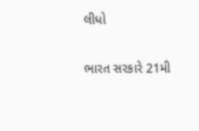લીધો

ભારત સરકારે 21મી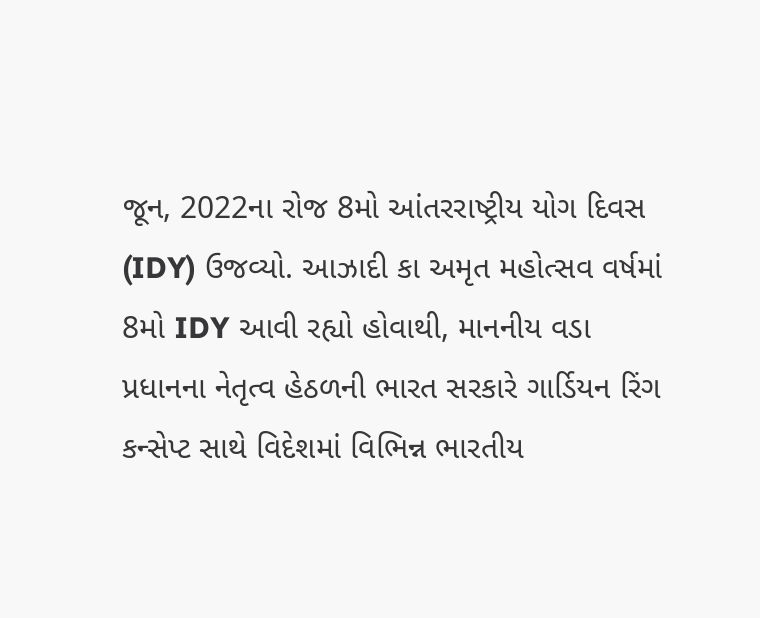જૂન, 2022ના રોજ 8મો આંતરરાષ્ટ્રીય યોગ દિવસ (IDY) ઉજવ્યો. આઝાદી કા અમૃત મહોત્સવ વર્ષમાં 8મો IDY આવી રહ્યો હોવાથી, માનનીય વડા પ્રધાનના નેતૃત્વ હેઠળની ભારત સરકારે ગાર્ડિયન રિંગ કન્સેપ્ટ સાથે વિદેશમાં વિભિન્ન ભારતીય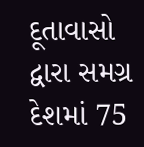દૂતાવાસો દ્વારા સમગ્ર દેશમાં 75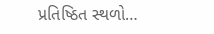પ્રતિષ્ઠિત સ્થળો…